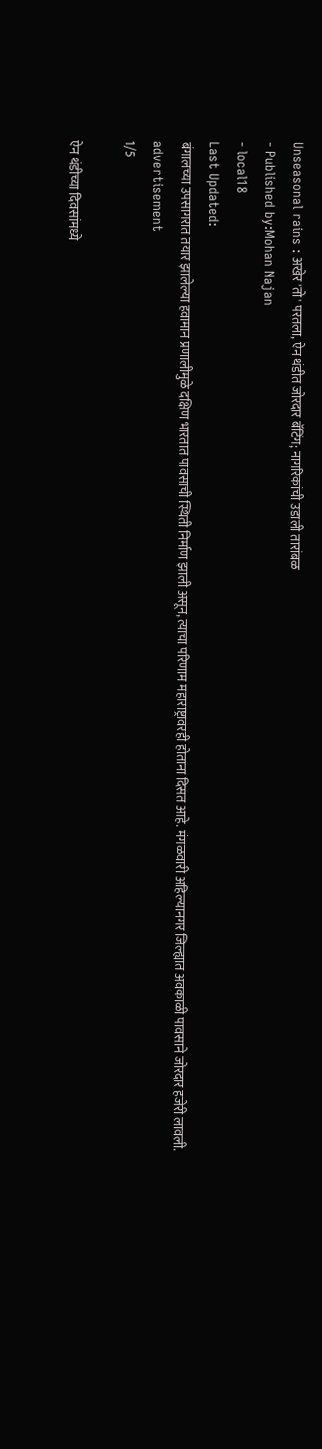Unseasonal rains : अखेर 'तो' परतला, ऐन थंडीत जोरदार बॅटिंग; नागरिकांची उडाली तारांबळ
- Published by:Mohan Najan
- local18
Last Updated:
बंगालच्या उपसागरात तयार झालेल्या हवामान प्रणालीमुळे दक्षिण भारतात पावसाची स्थिती निर्माण झाली असून, त्याचा परिणाम महाराष्ट्रावरही होताना दिसत आहे. मंगळवारी अहिल्यानगर जिल्ह्यात अवकाळी पावसाने जोरदार हजेरी लावली.
advertisement
1/5

ऐन थंडीच्या दिवसांमध्ये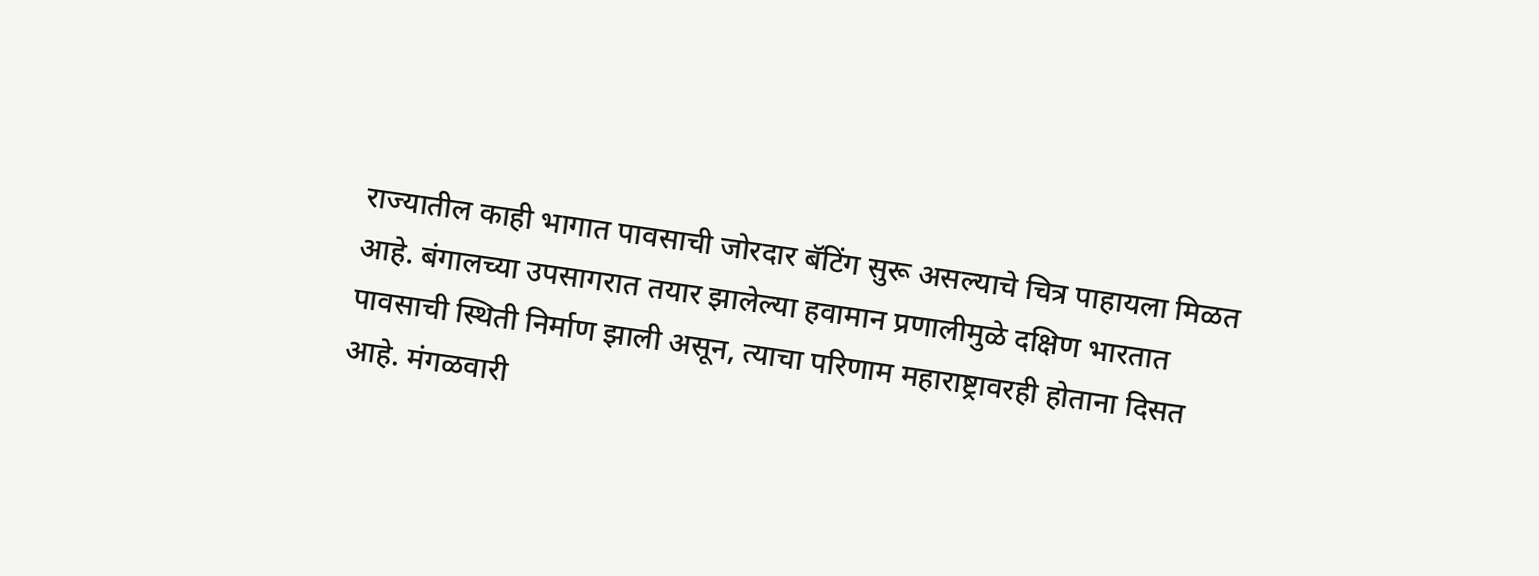राज्यातील काही भागात पावसाची जोरदार बॅटिंग सुरू असल्याचे चित्र पाहायला मिळत आहे. बंगालच्या उपसागरात तयार झालेल्या हवामान प्रणालीमुळे दक्षिण भारतात पावसाची स्थिती निर्माण झाली असून, त्याचा परिणाम महाराष्ट्रावरही होताना दिसत आहे. मंगळवारी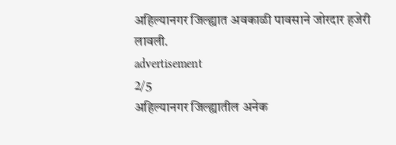अहिल्यानगर जिल्ह्यात अवकाळी पावसाने जोरदार हजेरी लावली.
advertisement
2/5
अहिल्यानगर जिल्ह्यातील अनेक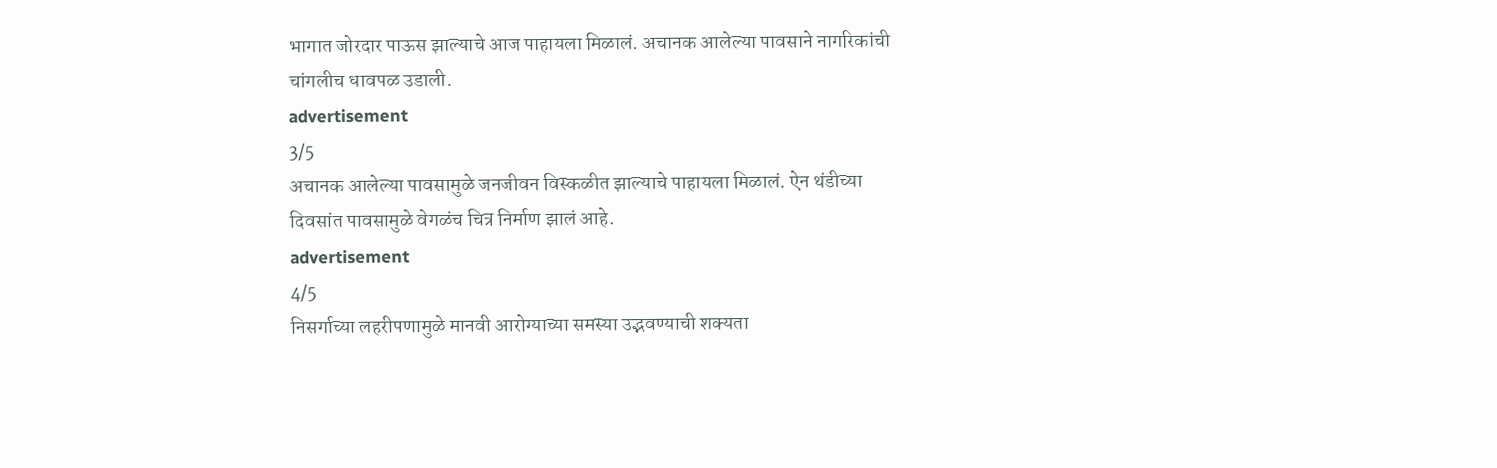भागात जोरदार पाऊस झाल्याचे आज पाहायला मिळालं. अचानक आलेल्या पावसाने नागरिकांची चांगलीच धावपळ उडाली.
advertisement
3/5
अचानक आलेल्या पावसामुळे जनजीवन विस्कळीत झाल्याचे पाहायला मिळालं. ऐन थंडीच्या दिवसांत पावसामुळे वेगळंच चित्र निर्माण झालं आहे.
advertisement
4/5
निसर्गाच्या लहरीपणामुळे मानवी आरोग्याच्या समस्या उद्भवण्याची शक्यता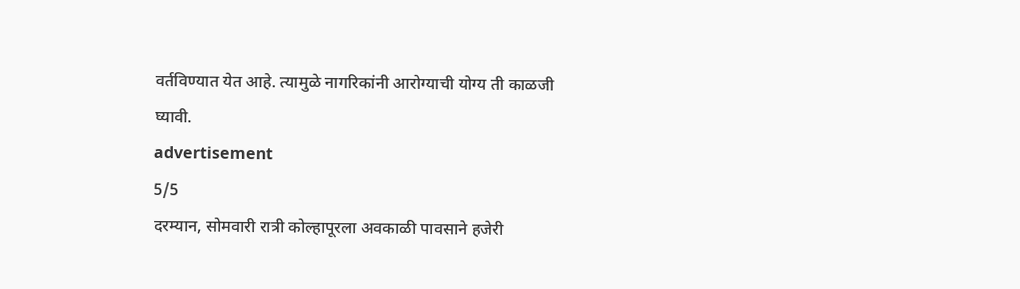वर्तविण्यात येत आहे. त्यामुळे नागरिकांनी आरोग्याची योग्य ती काळजी घ्यावी.
advertisement
5/5
दरम्यान, सोमवारी रात्री कोल्हापूरला अवकाळी पावसाने हजेरी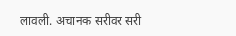लावली. अचानक सरीवर सरी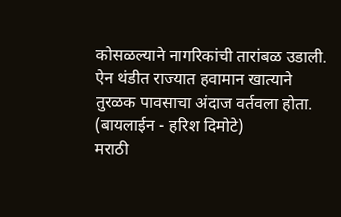कोसळल्याने नागरिकांची तारांबळ उडाली. ऐन थंडीत राज्यात हवामान खात्याने तुरळक पावसाचा अंदाज वर्तवला होता. (बायलाईन - हरिश दिमोटे)
मराठी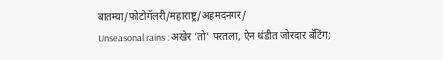बातम्या/फोटोगॅलरी/महाराष्ट्र/अहमदनगर/
Unseasonal rains : अखेर 'तो' परतला, ऐन थंडीत जोरदार बॅटिंग;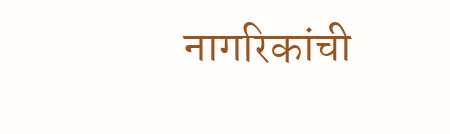नागरिकांची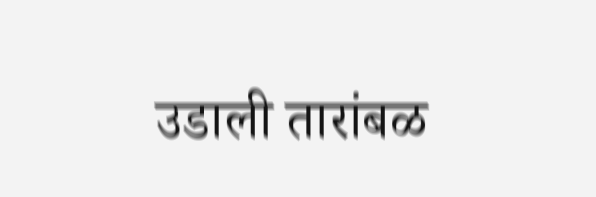उडाली तारांबळ